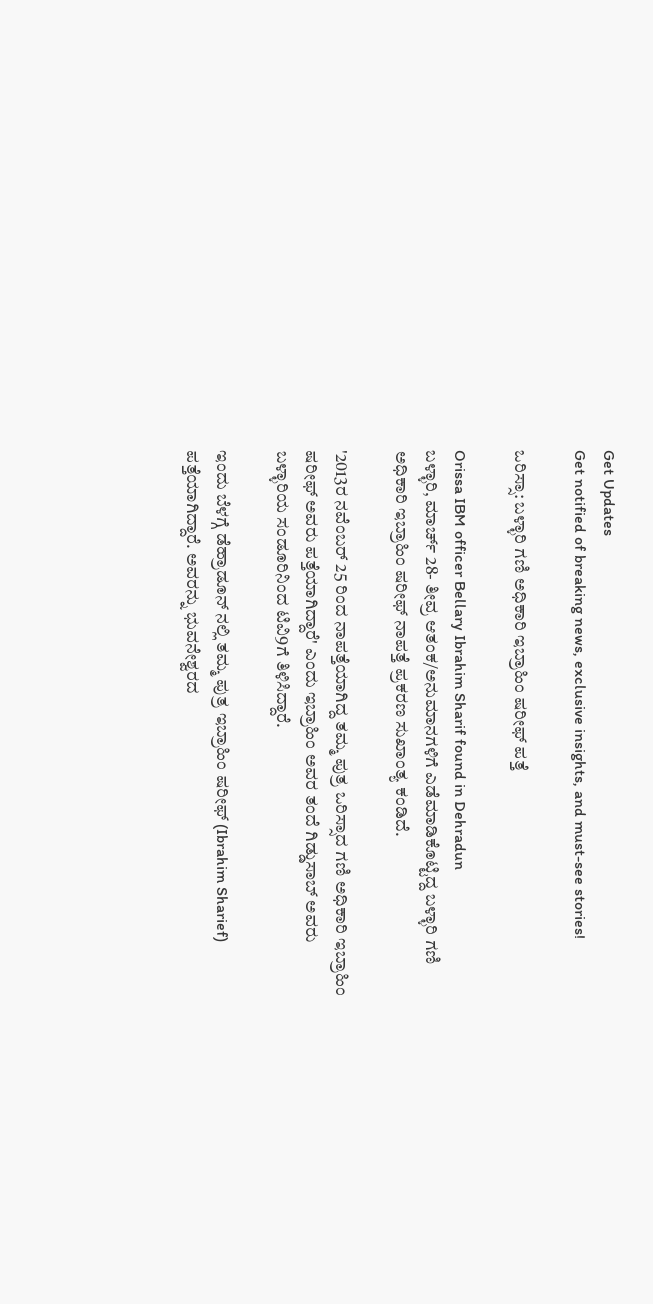Get Updates
Get notified of breaking news, exclusive insights, and must-see stories!

ಒರಿಸ್ಸಾ: ಬಳ್ಳಾರಿ ಗಣಿ ಅಧಿಕಾರಿ ಇಬ್ರಾಹಿಂ ಷರೀಫ್ ಪತ್ತೆ

Orissa IBM officer Bellary Ibrahim Sharif found in Dehradun
ಬಳ್ಳಾರಿ, ಮಾರ್ಚ್ 28- ತೀವ್ರ ಆತಂಕ/ಅನುಮಾನಗಳಿಗೆ ಎಡೆಮಾಡಿಕೊಟ್ಟಿದ್ದ ಬಳ್ಳಾರಿ ಗಣಿ ಅಧಿಕಾರಿ ಇಬ್ರಾಹಿಂ ಷರೀಫ್ ನಾಪತ್ತೆ ಪ್ರಕರಣ ಸುಖಾಂತ್ಯ ಕಂಡಿದೆ.

'2013ರ ನವೆಂಬರ್ 25 ರಿಂದ ನಾಪತ್ತೆಯಾಗಿದ್ದ ತಮ್ಮ ಪುತ್ರ ಒರಿಸ್ಸಾದ ಗಣಿ ಅಧಿಕಾರಿ ಇಬ್ರಾಹಿಂ ಷರೀಫ್ ಅವರು ಪತ್ತೆಯಾಗಿದ್ದಾರೆ' ಎಂದು ಇಬ್ರಾಹಿಂ ಅವರ ತಂದೆ ಗಿಡ್ಡುಸಾಬ್ ಅವರು ಬಳ್ಳಾರಿಯ ಸಂಡೂರಿನಿಂದ ಟಿವಿ9ಗೆ ತಿಳಿಸಿದ್ದಾರೆ.

ಇಂದು ಬೆಳಗ್ಗೆ ಡೆಹ್ರಾಡೂನ್ ನಲ್ಲಿ ತಮ್ಮ ಪುತ್ರ ಇಬ್ರಾಹಿಂ ಷರೀಫ್ (Ibrahim Sharief) ಪತ್ತೆಯಾಗಿದ್ದಾರೆ. ಅವರನ್ನು ಭುವನೇಶ್ವರದ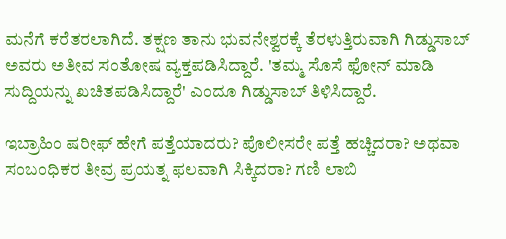ಮನೆಗೆ ಕರೆತರಲಾಗಿದೆ. ತಕ್ಷಣ ತಾನು ಭುವನೇಶ್ವರಕ್ಕೆ ತೆರಳುತ್ತಿರುವಾಗಿ ಗಿಡ್ಡುಸಾಬ್ ಅವರು ಅತೀವ ಸಂತೋಷ ವ್ಯಕ್ತಪಡಿಸಿದ್ದಾರೆ. 'ತಮ್ಮ ಸೊಸೆ ಫೋನ್ ಮಾಡಿ ಸುದ್ದಿಯನ್ನು ಖಚಿತಪಡಿಸಿದ್ದಾರೆ' ಎಂದೂ ಗಿಡ್ಡುಸಾಬ್ ತಿಳಿಸಿದ್ದಾರೆ.

ಇಬ್ರಾಹಿಂ ಷರೀಫ್ ಹೇಗೆ ಪತ್ತೆಯಾದರು? ಪೊಲೀಸರೇ ಪತ್ತೆ ಹಚ್ಚಿದರಾ? ಅಥವಾ ಸಂಬಂಧಿಕರ ತೀವ್ರ ಪ್ರಯತ್ನ ಫಲವಾಗಿ ಸಿಕ್ಕಿದರಾ? ಗಣಿ ಲಾಬಿ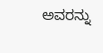ಅವರನ್ನು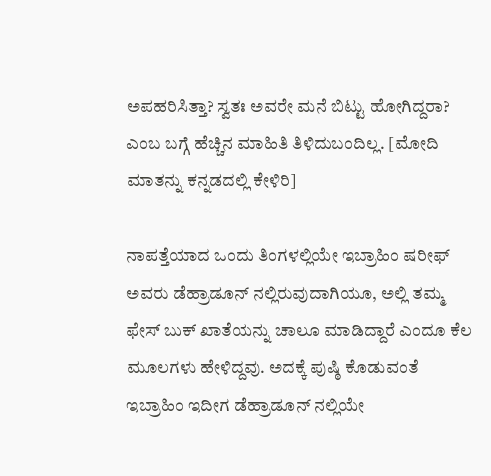ಅಪಹರಿಸಿತ್ತಾ? ಸ್ವತಃ ಅವರೇ ಮನೆ ಬಿಟ್ಟು ಹೋಗಿದ್ದರಾ? ಎಂಬ ಬಗ್ಗೆ ಹೆಚ್ಚಿನ ಮಾಹಿತಿ ತಿಳಿದುಬಂದಿಲ್ಲ. [ಮೋದಿ ಮಾತನ್ನು ಕನ್ನಡದಲ್ಲಿ ಕೇಳಿರಿ]

ನಾಪತ್ತೆಯಾದ ಒಂದು ತಿಂಗಳಲ್ಲಿಯೇ ಇಬ್ರಾಹಿಂ ಷರೀಫ್ ಅವರು ಡೆಹ್ರಾಡೂನ್ ನಲ್ಲಿರುವುದಾಗಿಯೂ, ಅಲ್ಲಿ ತಮ್ಮ ಫೇಸ್ ಬುಕ್ ಖಾತೆಯನ್ನು ಚಾಲೂ ಮಾಡಿದ್ದಾರೆ ಎಂದೂ ಕೆಲ ಮೂಲಗಳು ಹೇಳಿದ್ದವು. ಅದಕ್ಕೆ ಪುಷ್ಠಿ ಕೊಡುವಂತೆ ಇಬ್ರಾಹಿಂ ಇದೀಗ ಡೆಹ್ರಾಡೂನ್ ನಲ್ಲಿಯೇ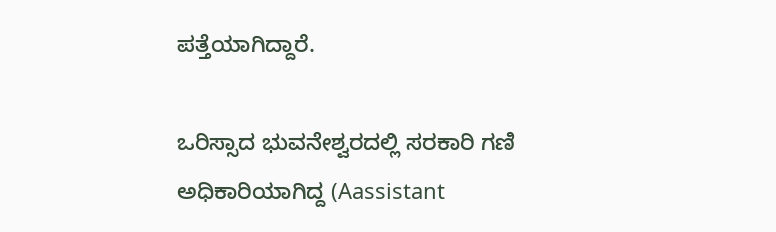ಪತ್ತೆಯಾಗಿದ್ದಾರೆ.

ಒರಿಸ್ಸಾದ ಭುವನೇಶ್ವರದಲ್ಲಿ ಸರಕಾರಿ ಗಣಿ ಅಧಿಕಾರಿಯಾಗಿದ್ದ (Aassistant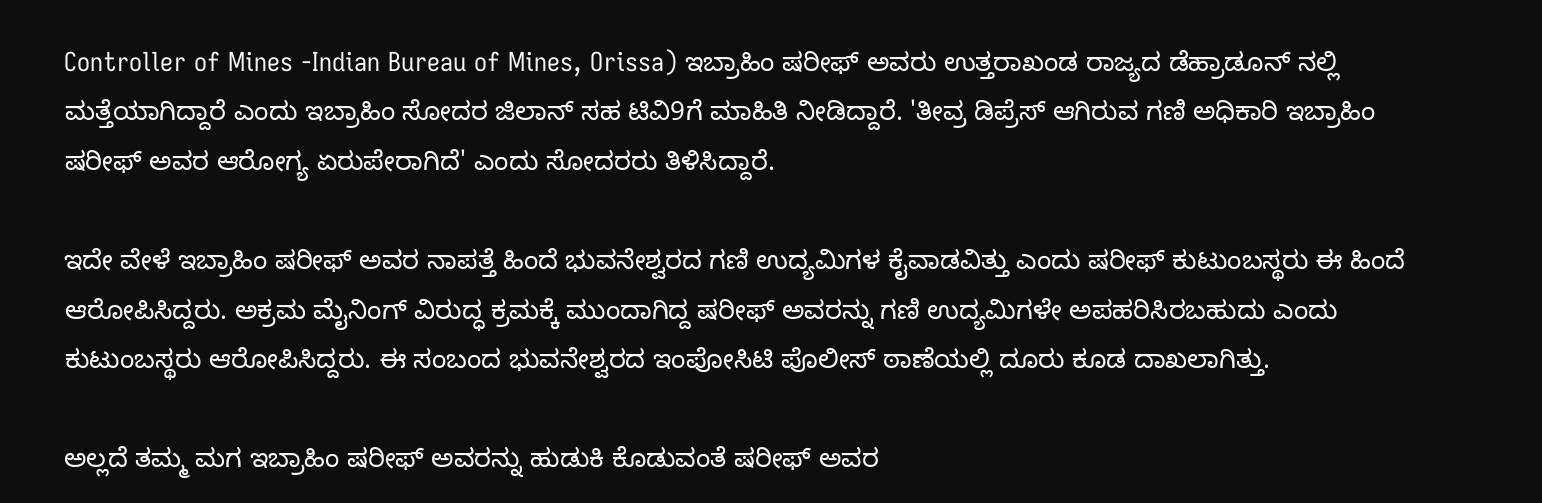Controller of Mines -Indian Bureau of Mines, Orissa) ಇಬ್ರಾಹಿಂ ಷರೀಫ್ ಅವರು ಉತ್ತರಾಖಂಡ ರಾಜ್ಯದ ಡೆಹ್ರಾಡೂನ್ ನಲ್ಲಿ ಮತ್ತೆಯಾಗಿದ್ದಾರೆ ಎಂದು ಇಬ್ರಾಹಿಂ ಸೋದರ ಜಿಲಾನ್ ಸಹ ಟಿವಿ9ಗೆ ಮಾಹಿತಿ ನೀಡಿದ್ದಾರೆ. 'ತೀವ್ರ ಡಿಪ್ರೆಸ್ ಆಗಿರುವ ಗಣಿ ಅಧಿಕಾರಿ ಇಬ್ರಾಹಿಂ ಷರೀಫ್ ಅವರ ಆರೋಗ್ಯ ಏರುಪೇರಾಗಿದೆ' ಎಂದು ಸೋದರರು ತಿಳಿಸಿದ್ದಾರೆ.

ಇದೇ ವೇಳೆ ಇಬ್ರಾಹಿಂ ಷರೀಫ್ ಅವರ ನಾಪತ್ತೆ ಹಿಂದೆ ಭುವನೇಶ್ವರದ ಗಣಿ ಉದ್ಯಮಿಗಳ ಕೈವಾಡವಿತ್ತು ಎಂದು ಷರೀಫ್ ಕುಟುಂಬಸ್ಥರು ಈ ಹಿಂದೆ ಆರೋಪಿಸಿದ್ದರು. ಅಕ್ರಮ ಮೈನಿಂಗ್ ವಿರುದ್ಧ ಕ್ರಮಕ್ಕೆ ಮುಂದಾಗಿದ್ದ ಷರೀಫ್ ಅವರನ್ನು ಗಣಿ ಉದ್ಯಮಿಗಳೇ ಅಪಹರಿಸಿರಬಹುದು ಎಂದು ಕುಟುಂಬಸ್ಥರು ಆರೋಪಿಸಿದ್ದರು. ಈ ಸಂಬಂದ ಭುವನೇಶ್ವರದ ಇಂಪೋಸಿಟಿ ಪೊಲೀಸ್ ಠಾಣೆಯಲ್ಲಿ ದೂರು ಕೂಡ ದಾಖಲಾಗಿತ್ತು.

ಅಲ್ಲದೆ ತಮ್ಮ ಮಗ ಇಬ್ರಾಹಿಂ ಷರೀಫ್ ಅವರನ್ನು ಹುಡುಕಿ ಕೊಡುವಂತೆ ಷರೀಫ್ ಅವರ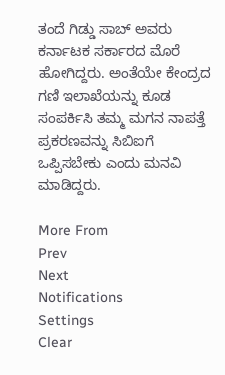ತಂದೆ ಗಿಡ್ಡು ಸಾಬ್ ಅವರು ಕರ್ನಾಟಕ ಸರ್ಕಾರದ ಮೊರೆ ಹೋಗಿದ್ದರು. ಅಂತೆಯೇ ಕೇಂದ್ರದ ಗಣಿ ಇಲಾಖೆಯನ್ನು ಕೂಡ ಸಂಪರ್ಕಿಸಿ ತಮ್ಮ ಮಗನ ನಾಪತ್ತೆ ಪ್ರಕರಣವನ್ನು ಸಿಬಿಐಗೆ ಒಪ್ಪಿಸಬೇಕು ಎಂದು ಮನವಿ ಮಾಡಿದ್ದರು.

More From
Prev
Next
Notifications
Settings
Clear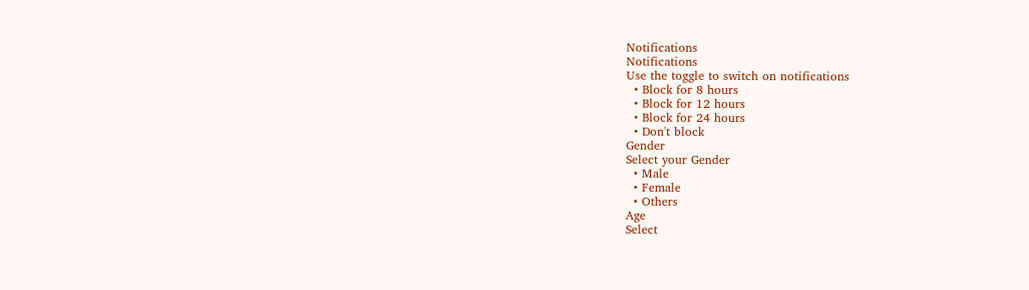Notifications
Notifications
Use the toggle to switch on notifications
  • Block for 8 hours
  • Block for 12 hours
  • Block for 24 hours
  • Don't block
Gender
Select your Gender
  • Male
  • Female
  • Others
Age
Select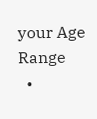your Age Range
  •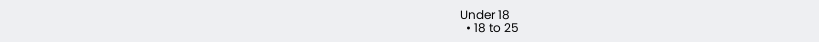Under 18
  • 18 to 25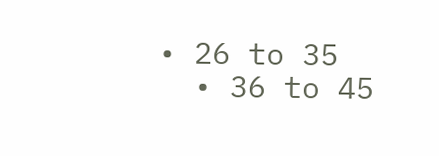• 26 to 35
  • 36 to 45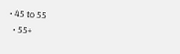• 45 to 55
  • 55+